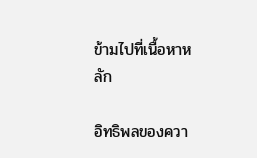ข้ามไปที่เนื้อหาหลัก

อิทธิพลของควา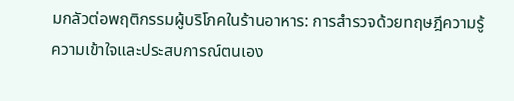มกลัวต่อพฤติกรรมผู้บริโภคในร้านอาหาร: การสำรวจด้วยทฤษฎีความรู้ความเข้าใจและประสบการณ์ตนเอง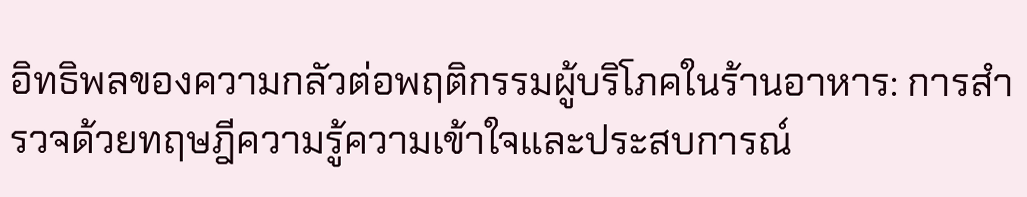อิทธิพลของความกลัวต่อพฤติกรรมผู้บริโภคในร้านอาหาร: การสำรวจด้วยทฤษฎีความรู้ความเข้าใจและประสบการณ์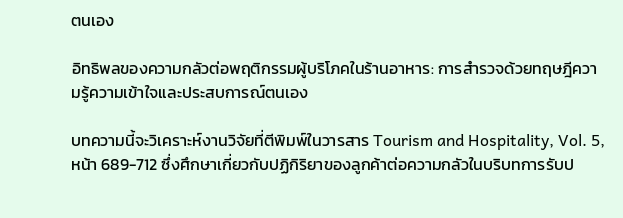ตนเอง

อิทธิพลของความกลัวต่อพฤติกรรมผู้บริโภคในร้านอาหาร: การสำรวจด้วยทฤษฎีความรู้ความเข้าใจและประสบการณ์ตนเอง

บทความนี้จะวิเคราะห์งานวิจัยที่ตีพิมพ์ในวารสาร Tourism and Hospitality, Vol. 5, หน้า 689-712 ซึ่งศึกษาเกี่ยวกับปฏิกิริยาของลูกค้าต่อความกลัวในบริบทการรับป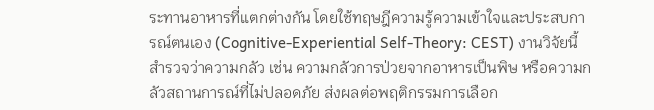ระทานอาหารที่แตกต่างกัน โดยใช้ทฤษฎีความรู้ความเข้าใจและประสบการณ์ตนเอง (Cognitive-Experiential Self-Theory: CEST) งานวิจัยนี้สำรวจว่าความกลัว เช่น ความกลัวการป่วยจากอาหารเป็นพิษ หรือความกลัวสถานการณ์ที่ไม่ปลอดภัย ส่งผลต่อพฤติกรรมการเลือก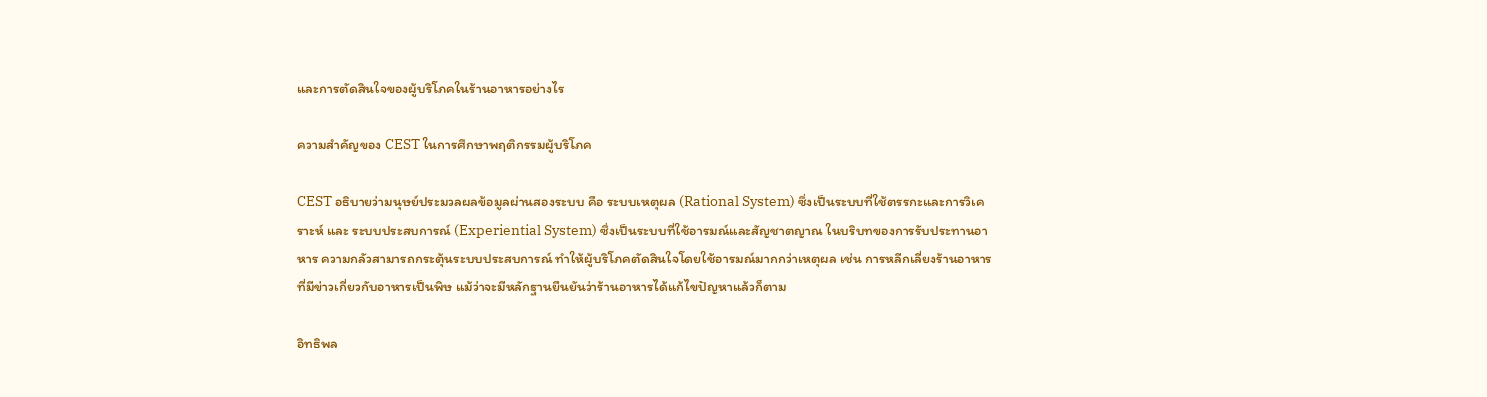และการตัดสินใจของผู้บริโภคในร้านอาหารอย่างไร

ความสำคัญของ CEST ในการศึกษาพฤติกรรมผู้บริโภค

CEST อธิบายว่ามนุษย์ประมวลผลข้อมูลผ่านสองระบบ คือ ระบบเหตุผล (Rational System) ซึ่งเป็นระบบที่ใช้ตรรกะและการวิเคราะห์ และ ระบบประสบการณ์ (Experiential System) ซึ่งเป็นระบบที่ใช้อารมณ์และสัญชาตญาณ ในบริบทของการรับประทานอาหาร ความกลัวสามารถกระตุ้นระบบประสบการณ์ ทำให้ผู้บริโภคตัดสินใจโดยใช้อารมณ์มากกว่าเหตุผล เช่น การหลีกเลี่ยงร้านอาหารที่มีข่าวเกี่ยวกับอาหารเป็นพิษ แม้ว่าจะมีหลักฐานยืนยันว่าร้านอาหารได้แก้ไขปัญหาแล้วก็ตาม

อิทธิพล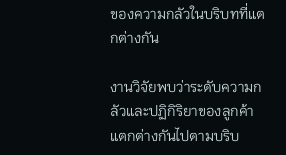ของความกลัวในบริบทที่แตกต่างกัน

งานวิจัยพบว่าระดับความกลัวและปฏิกิริยาของลูกค้าแตกต่างกันไปตามบริบ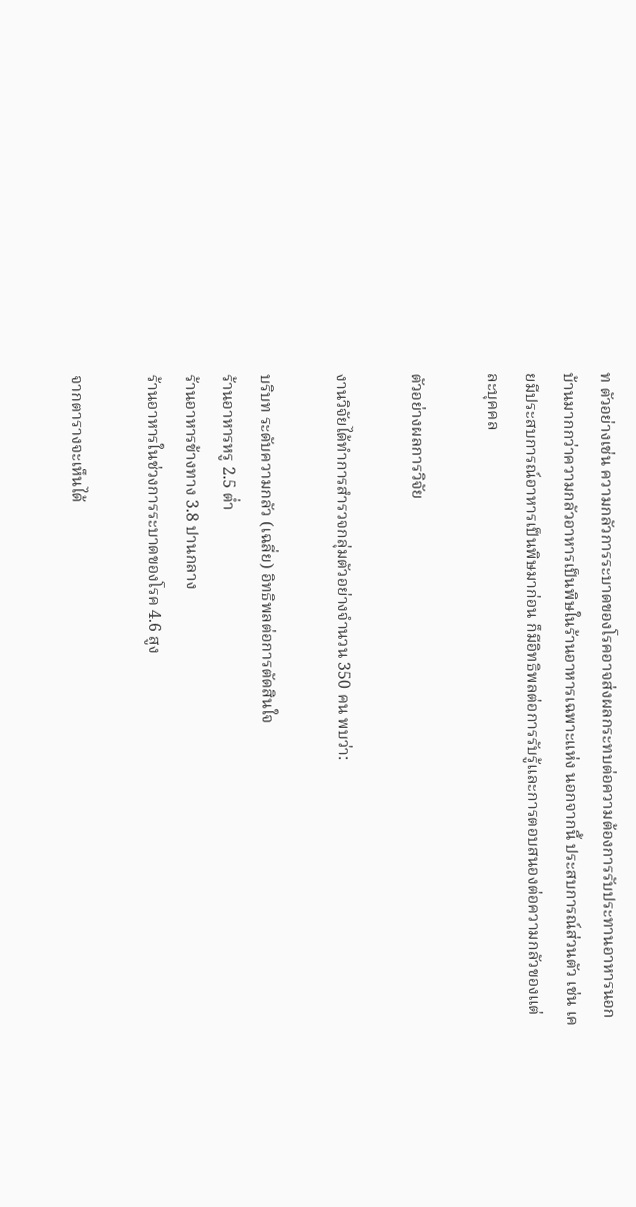ท ตัวอย่างเช่น ความกลัวการระบาดของโรคอาจส่งผลกระทบต่อความต้องการรับประทานอาหารนอกบ้านมากกว่าความกลัวอาหารเป็นพิษในร้านอาหารเฉพาะแห่ง นอกจากนี้ ประสบการณ์ส่วนตัว เช่น เคยมีประสบการณ์อาหารเป็นพิษมาก่อน ก็มีอิทธิพลต่อการรับรู้และการตอบสนองต่อความกลัวของแต่ละบุคคล

ตัวอย่างผลการวิจัย

งานวิจัยได้ทำการสำรวจกลุ่มตัวอย่างจำนวน 350 คน พบว่า:

บริบท ระดับความกลัว (เฉลี่ย) อิทธิพลต่อการตัดสินใจ
ร้านอาหารหรู 2.5 ต่ำ
ร้านอาหารข้างทาง 3.8 ปานกลาง
ร้านอาหารในช่วงการระบาดของโรค 4.6 สูง

จากตารางจะเห็นได้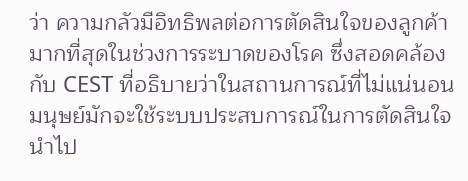ว่า ความกลัวมีอิทธิพลต่อการตัดสินใจของลูกค้ามากที่สุดในช่วงการระบาดของโรค ซึ่งสอดคล้องกับ CEST ที่อธิบายว่าในสถานการณ์ที่ไม่แน่นอน มนุษย์มักจะใช้ระบบประสบการณ์ในการตัดสินใจ นำไป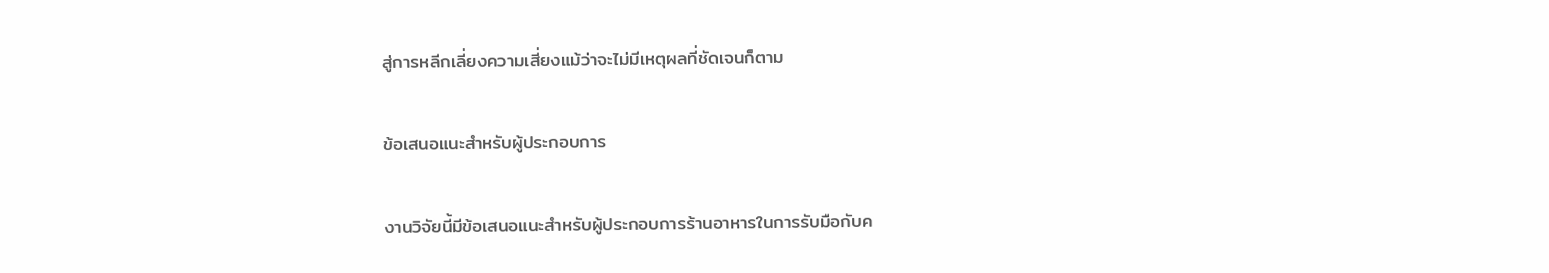สู่การหลีกเลี่ยงความเสี่ยงแม้ว่าจะไม่มีเหตุผลที่ชัดเจนก็ตาม

ข้อเสนอแนะสำหรับผู้ประกอบการ

งานวิจัยนี้มีข้อเสนอแนะสำหรับผู้ประกอบการร้านอาหารในการรับมือกับค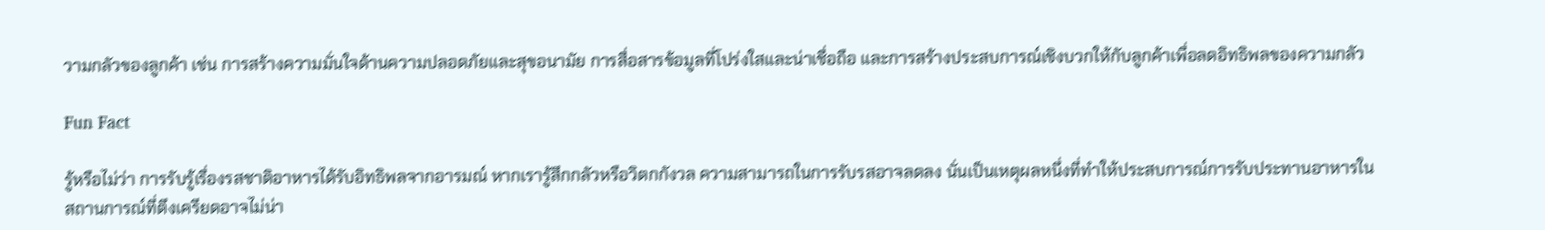วามกลัวของลูกค้า เช่น การสร้างความมั่นใจด้านความปลอดภัยและสุขอนามัย การสื่อสารข้อมูลที่โปร่งใสและน่าเชื่อถือ และการสร้างประสบการณ์เชิงบวกให้กับลูกค้าเพื่อลดอิทธิพลของความกลัว

Fun Fact

รู้หรือไม่ว่า การรับรู้เรื่องรสชาติอาหารได้รับอิทธิพลจากอารมณ์ หากเรารู้สึกกลัวหรือวิตกกังวล ความสามารถในการรับรสอาจลดลง นั่นเป็นเหตุผลหนึ่งที่ทำให้ประสบการณ์การรับประทานอาหารในสถานการณ์ที่ตึงเครียดอาจไม่น่า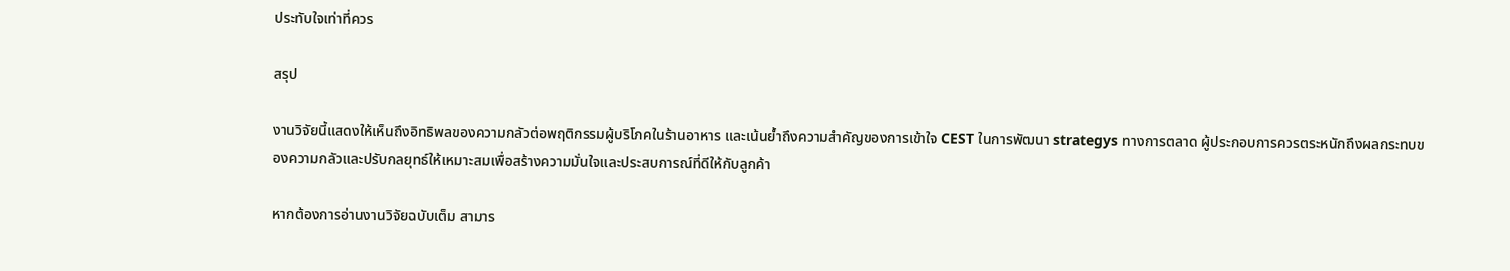ประทับใจเท่าที่ควร

สรุป

งานวิจัยนี้แสดงให้เห็นถึงอิทธิพลของความกลัวต่อพฤติกรรมผู้บริโภคในร้านอาหาร และเน้นย้ำถึงความสำคัญของการเข้าใจ CEST ในการพัฒนา strategys ทางการตลาด ผู้ประกอบการควรตระหนักถึงผลกระทบของความกลัวและปรับกลยุทธ์ให้เหมาะสมเพื่อสร้างความมั่นใจและประสบการณ์ที่ดีให้กับลูกค้า

หากต้องการอ่านงานวิจัยฉบับเต็ม สามาร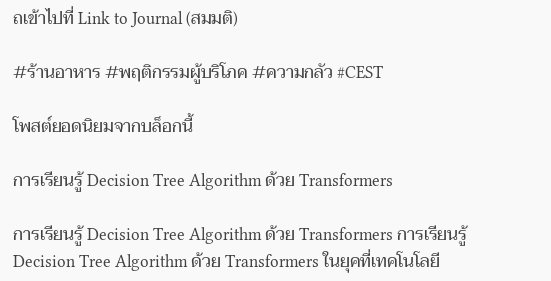ถเข้าไปที่ Link to Journal (สมมติ)

#ร้านอาหาร #พฤติกรรมผู้บริโภค #ความกลัว #CEST

โพสต์ยอดนิยมจากบล็อกนี้

การเรียนรู้ Decision Tree Algorithm ด้วย Transformers

การเรียนรู้ Decision Tree Algorithm ด้วย Transformers การเรียนรู้ Decision Tree Algorithm ด้วย Transformers ในยุคที่เทคโนโลยี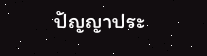ปัญญาประ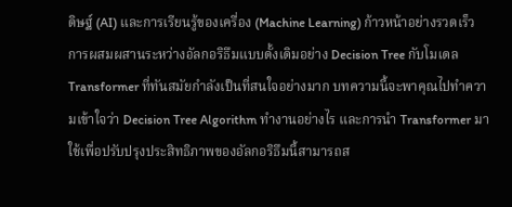ดิษฐ์ (AI) และการเรียนรู้ของเครื่อง (Machine Learning) ก้าวหน้าอย่างรวดเร็ว การผสมผสานระหว่างอัลกอริธึมแบบดั้งเดิมอย่าง Decision Tree กับโมเดล Transformer ที่ทันสมัยกำลังเป็นที่สนใจอย่างมาก บทความนี้จะพาคุณไปทำความเข้าใจว่า Decision Tree Algorithm ทำงานอย่างไร และการนำ Transformer มาใช้เพื่อปรับปรุงประสิทธิภาพของอัลกอริธึมนี้สามารถส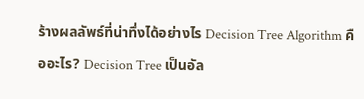ร้างผลลัพธ์ที่น่าทึ่งได้อย่างไร Decision Tree Algorithm คืออะไร? Decision Tree เป็นอัล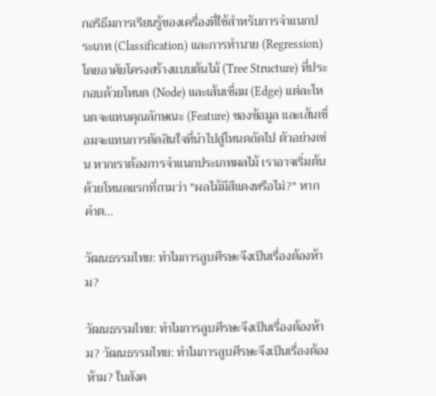กอริธึมการเรียนรู้ของเครื่องที่ใช้สำหรับการจำแนกประเภท (Classification) และการทำนาย (Regression) โดยอาศัยโครงสร้างแบบต้นไม้ (Tree Structure) ที่ประกอบด้วยโหนด (Node) และเส้นเชื่อม (Edge) แต่ละโหนดจะแทนคุณลักษณะ (Feature) ของข้อมูล และเส้นเชื่อมจะแทนการตัดสินใจที่นำไปสู่โหนดถัดไป ตัวอย่างเช่น หากเราต้องการจำแนกประเภทผลไม้ เราอาจเริ่มต้นด้วยโหนดแรกที่ถามว่า "ผลไม้มีสีแดงหรือไม่?" หากคำต...

วัฒนธรรมไทย: ทำไมการลูบศีรษะจึงเป็นเรื่องต้องห้าม?

วัฒนธรรมไทย: ทำไมการลูบศีรษะจึงเป็นเรื่องต้องห้าม? วัฒนธรรมไทย: ทำไมการลูบศีรษะจึงเป็นเรื่องต้องห้าม? ในสังค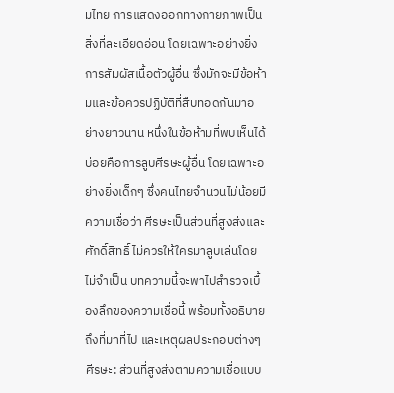มไทย การแสดงออกทางกายภาพเป็นสิ่งที่ละเอียดอ่อน โดยเฉพาะอย่างยิ่งการสัมผัสเนื้อตัวผู้อื่น ซึ่งมักจะมีข้อห้ามและข้อควรปฏิบัติที่สืบทอดกันมาอย่างยาวนาน หนึ่งในข้อห้ามที่พบเห็นได้บ่อยคือการลูบศีรษะผู้อื่น โดยเฉพาะอย่างยิ่งเด็กๆ ซึ่งคนไทยจำนวนไม่น้อยมีความเชื่อว่า ศีรษะเป็นส่วนที่สูงส่งและศักดิ์สิทธิ์ ไม่ควรให้ใครมาลูบเล่นโดยไม่จำเป็น บทความนี้จะพาไปสำรวจเบื้องลึกของความเชื่อนี้ พร้อมทั้งอธิบายถึงที่มาที่ไป และเหตุผลประกอบต่างๆ ศีรษะ: ส่วนที่สูงส่งตามความเชื่อแบบ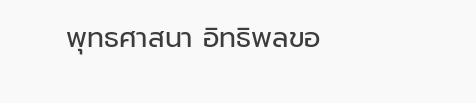พุทธศาสนา อิทธิพลขอ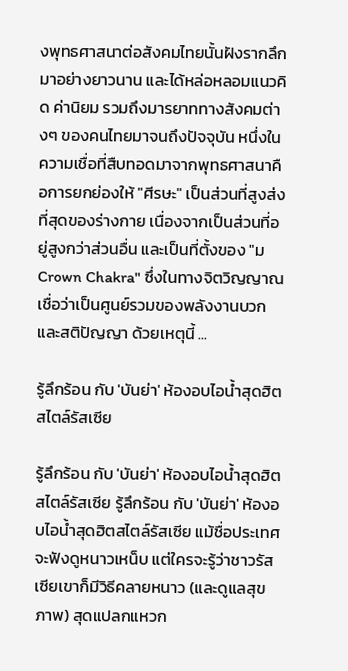งพุทธศาสนาต่อสังคมไทยนั้นฝังรากลึกมาอย่างยาวนาน และได้หล่อหลอมแนวคิด ค่านิยม รวมถึงมารยาททางสังคมต่างๆ ของคนไทยมาจนถึงปัจจุบัน หนึ่งในความเชื่อที่สืบทอดมาจากพุทธศาสนาคือการยกย่องให้ "ศีรษะ" เป็นส่วนที่สูงส่งที่สุดของร่างกาย เนื่องจากเป็นส่วนที่อยู่สูงกว่าส่วนอื่น และเป็นที่ตั้งของ "ม Crown Chakra" ซึ่งในทางจิตวิญญาณเชื่อว่าเป็นศูนย์รวมของพลังงานบวกและสติปัญญา ด้วยเหตุนี้ ...

รู้ลึกร้อน กับ 'บันย่า' ห้องอบไอน้ำสุดฮิตสไตล์รัสเซีย

รู้ลึกร้อน กับ 'บันย่า' ห้องอบไอน้ำสุดฮิตสไตล์รัสเซีย รู้ลึกร้อน กับ 'บันย่า' ห้องอบไอน้ำสุดฮิตสไตล์รัสเซีย แม้ชื่อประเทศจะฟังดูหนาวเหน็บ แต่ใครจะรู้ว่าชาวรัสเซียเขาก็มีวิธีคลายหนาว (และดูแลสุขภาพ) สุดแปลกแหวก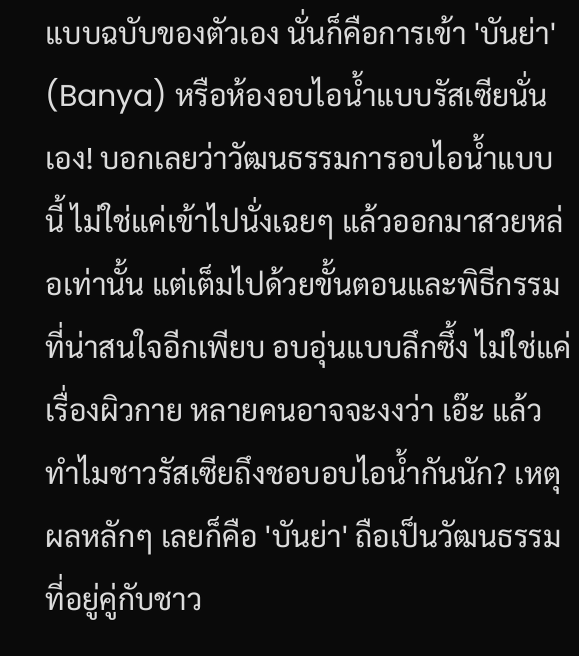แบบฉบับของตัวเอง นั่นก็คือการเข้า 'บันย่า' (Banya) หรือห้องอบไอน้ำแบบรัสเซียนั่นเอง! บอกเลยว่าวัฒนธรรมการอบไอน้ำแบบนี้ ไม่ใช่แค่เข้าไปนั่งเฉยๆ แล้วออกมาสวยหล่อเท่านั้น แต่เต็มไปด้วยขั้นตอนและพิธีกรรมที่น่าสนใจอีกเพียบ อบอุ่นแบบลึกซึ้ง ไม่ใช่แค่เรื่องผิวกาย หลายคนอาจจะงงว่า เอ๊ะ แล้วทำไมชาวรัสเซียถึงชอบอบไอน้ำกันนัก? เหตุผลหลักๆ เลยก็คือ 'บันย่า' ถือเป็นวัฒนธรรมที่อยู่คู่กับชาว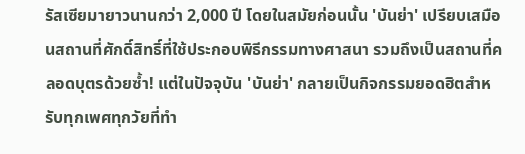รัสเซียมายาวนานกว่า 2,000 ปี โดยในสมัยก่อนนั้น 'บันย่า' เปรียบเสมือนสถานที่ศักดิ์สิทธิ์ที่ใช้ประกอบพิธีกรรมทางศาสนา รวมถึงเป็นสถานที่คลอดบุตรด้วยซ้ำ! แต่ในปัจจุบัน 'บันย่า' กลายเป็นกิจกรรมยอดฮิตสำหรับทุกเพศทุกวัยที่ทำ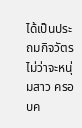ได้เป็นประถมกิจวัตร ไม่ว่าจะหนุ่มสาว ครอบค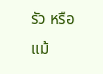รัว หรือแม้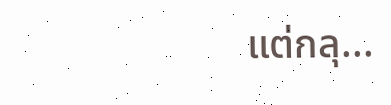แต่กลุ...